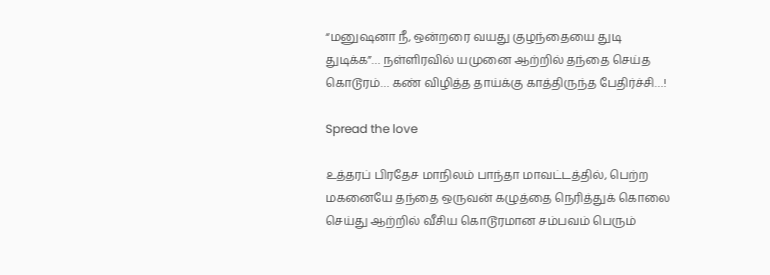“மனுஷனா நீ, ஒன்றரை வயது குழந்தையை துடி துடிக்க”… நள்ளிரவில் யமுனை ஆற்றில் தந்தை செய்த கொடூரம்… கண் விழித்த தாய்க்கு காத்திருந்த பேதிர்ச்சி…!

Spread the love

உத்தரப் பிரதேச மாநிலம் பாந்தா மாவட்டத்தில், பெற்ற மகனையே தந்தை ஒருவன் கழுத்தை நெரித்துக் கொலை செய்து ஆற்றில் வீசிய கொடூரமான சம்பவம் பெரும்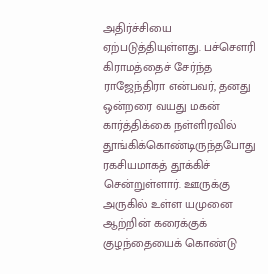அதிர்ச்சியை ஏற்படுத்தியுள்ளது. பச்சௌரி கிராமத்தைச் சேர்ந்த ராஜேந்திரா என்பவர், தனது ஒன்றரை வயது மகன் கார்த்திக்கை நள்ளிரவில் தூங்கிக்கொண்டிருந்தபோது ரகசியமாகத் தூக்கிச் சென்றுள்ளார். ஊருக்கு அருகில் உள்ள யமுனை ஆற்றின் கரைக்குக் குழந்தையைக் கொண்டு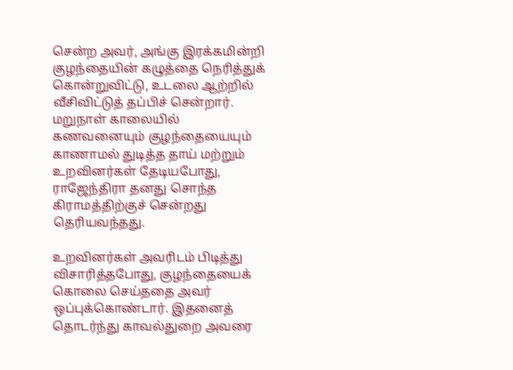சென்ற அவர், அங்கு இரக்கமின்றி குழந்தையின் கழுத்தை நெரித்துக் கொன்றுவிட்டு, உடலை ஆற்றில் வீசிவிட்டுத் தப்பிச் சென்றார். மறுநாள் காலையில் கணவனையும் குழந்தையையும் காணாமல் துடித்த தாய் மற்றும் உறவினர்கள் தேடியபோது, ராஜேந்திரா தனது சொந்த கிராமத்திற்குச் சென்றது தெரியவந்தது.

உறவினர்கள் அவரிடம் பிடித்து விசாரித்தபோது, குழந்தையைக் கொலை செய்ததை அவர் ஒப்புக்கொண்டார். இதனைத் தொடர்ந்து காவல்துறை அவரை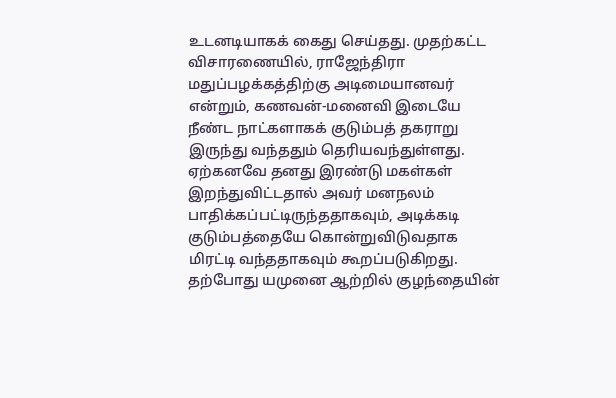உடனடியாகக் கைது செய்தது. முதற்கட்ட விசாரணையில், ராஜேந்திரா மதுப்பழக்கத்திற்கு அடிமையானவர் என்றும், கணவன்-மனைவி இடையே நீண்ட நாட்களாகக் குடும்பத் தகராறு இருந்து வந்ததும் தெரியவந்துள்ளது. ஏற்கனவே தனது இரண்டு மகள்கள் இறந்துவிட்டதால் அவர் மனநலம் பாதிக்கப்பட்டிருந்ததாகவும், அடிக்கடி குடும்பத்தையே கொன்றுவிடுவதாக மிரட்டி வந்ததாகவும் கூறப்படுகிறது. தற்போது யமுனை ஆற்றில் குழந்தையின்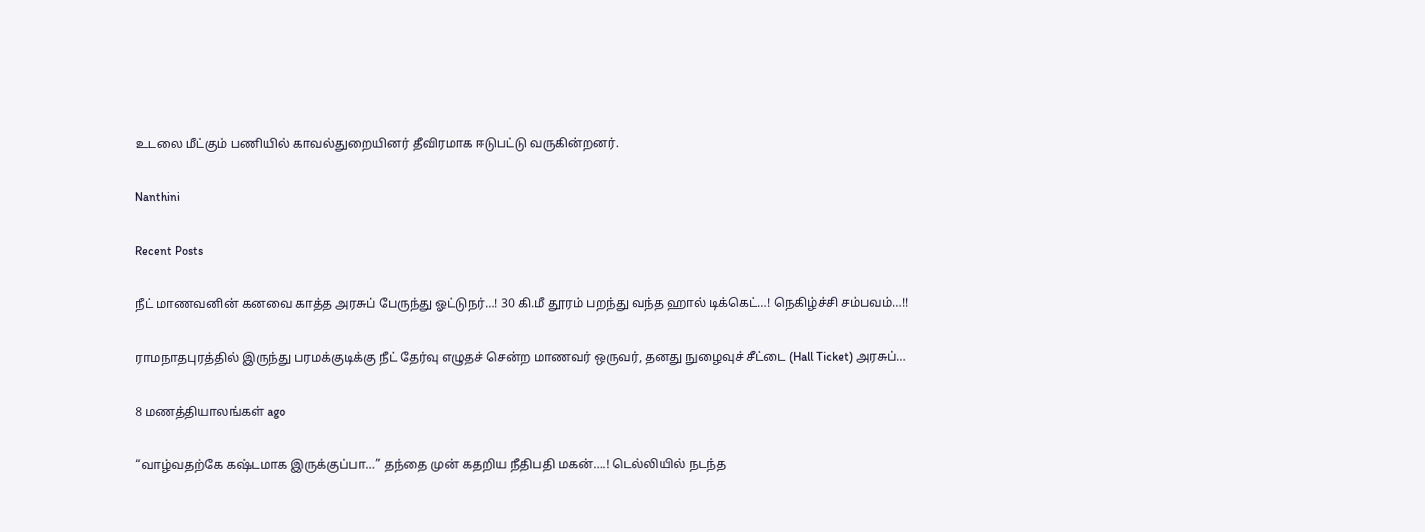உடலை மீட்கும் பணியில் காவல்துறையினர் தீவிரமாக ஈடுபட்டு வருகின்றனர்.

Nanthini

Recent Posts

நீட் மாணவனின் கனவை காத்த அரசுப் பேருந்து ஓட்டுநர்…! 30 கி.மீ தூரம் பறந்து வந்த ஹால் டிக்கெட்…! நெகிழ்ச்சி சம்பவம்…!!

ராமநாதபுரத்தில் இருந்து பரமக்குடிக்கு நீட் தேர்வு எழுதச் சென்ற மாணவர் ஒருவர், தனது நுழைவுச் சீட்டை (Hall Ticket) அரசுப்…

8 மணத்தியாலங்கள் ago

“வாழ்வதற்கே கஷ்டமாக இருக்குப்பா…” தந்தை முன் கதறிய நீதிபதி மகன்….! டெல்லியில் நடந்த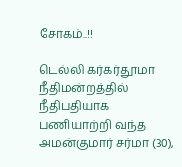சோகம்..!!

டெல்லி கர்கர்தூமா நீதிமன்றத்தில் நீதிபதியாக பணியாற்றி வந்த அமன்குமார் சர்மா (30),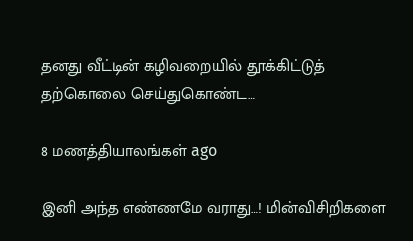தனது வீட்டின் கழிவறையில் தூக்கிட்டுத் தற்கொலை செய்துகொண்ட…

8 மணத்தியாலங்கள் ago

இனி அந்த எண்ணமே வராது…! மின்விசிறிகளை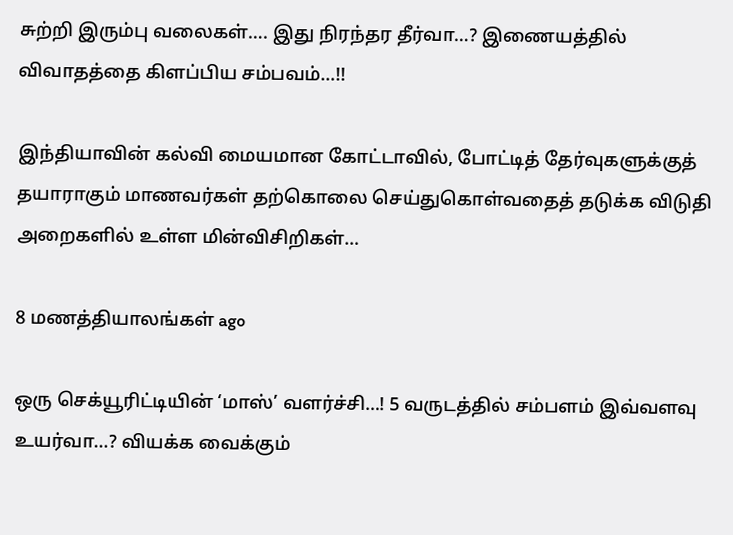சுற்றி இரும்பு வலைகள்…. இது நிரந்தர தீர்வா…? இணையத்தில் விவாதத்தை கிளப்பிய சம்பவம்…!!

இந்தியாவின் கல்வி மையமான கோட்டாவில், போட்டித் தேர்வுகளுக்குத் தயாராகும் மாணவர்கள் தற்கொலை செய்துகொள்வதைத் தடுக்க விடுதி அறைகளில் உள்ள மின்விசிறிகள்…

8 மணத்தியாலங்கள் ago

ஒரு செக்யூரிட்டியின் ‘மாஸ்’ வளர்ச்சி…! 5 வருடத்தில் சம்பளம் இவ்வளவு உயர்வா…? வியக்க வைக்கும்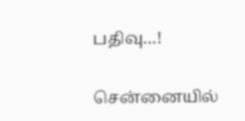பதிவு…!

சென்னையில்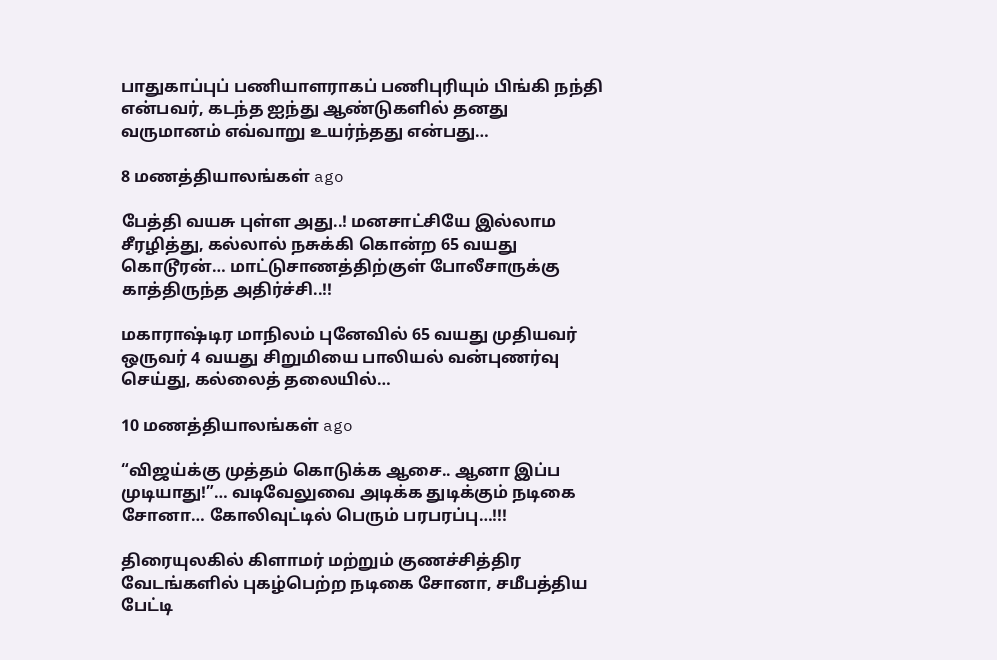பாதுகாப்புப் பணியாளராகப் பணிபுரியும் பிங்கி நந்தி என்பவர், கடந்த ஐந்து ஆண்டுகளில் தனது வருமானம் எவ்வாறு உயர்ந்தது என்பது…

8 மணத்தியாலங்கள் ago

பேத்தி வயசு புள்ள அது..! மனசாட்சியே இல்லாம சீரழித்து, கல்லால் நசுக்கி கொன்ற 65 வயது கொடூரன்… மாட்டுசாணத்திற்குள் போலீசாருக்கு காத்திருந்த அதிர்ச்சி..!!

மகாராஷ்டிர மாநிலம் புனேவில் 65 வயது முதியவர் ஒருவர் 4 வயது சிறுமியை பாலியல் வன்புணர்வு செய்து, கல்லைத் தலையில்…

10 மணத்தியாலங்கள் ago

“விஜய்க்கு முத்தம் கொடுக்க ஆசை.. ஆனா இப்ப முடியாது!”… வடிவேலுவை அடிக்க துடிக்கும் நடிகை சோனா… கோலிவுட்டில் பெரும் பரபரப்பு…!!!

திரையுலகில் கிளாமர் மற்றும் குணச்சித்திர வேடங்களில் புகழ்பெற்ற நடிகை சோனா, சமீபத்திய பேட்டி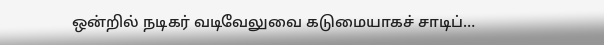ஒன்றில் நடிகர் வடிவேலுவை கடுமையாகச் சாடிப்…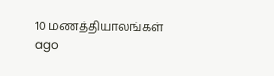10 மணத்தியாலங்கள் ago